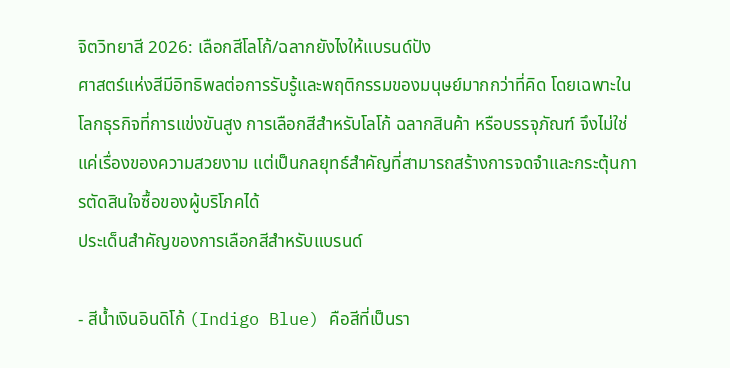จิตวิทยาสี 2026: เลือกสีโลโก้/ฉลากยังไงให้แบรนด์ปัง
ศาสตร์แห่งสีมีอิทธิพลต่อการรับรู้และพฤติกรรมของมนุษย์มากกว่าที่คิด โดยเฉพาะในโลกธุรกิจที่การแข่งขันสูง การเลือกสีสำหรับโลโก้ ฉลากสินค้า หรือบรรจุภัณฑ์ จึงไม่ใช่แค่เรื่องของความสวยงาม แต่เป็นกลยุทธ์สำคัญที่สามารถสร้างการจดจำและกระตุ้นการตัดสินใจซื้อของผู้บริโภคได้
ประเด็นสำคัญของการเลือกสีสำหรับแบรนด์

- สีน้ำเงินอินดิโก้ (Indigo Blue) คือสีที่เป็นรา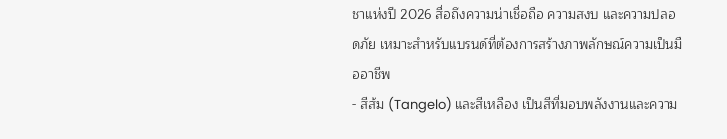ชาแห่งปี 2026 สื่อถึงความน่าเชื่อถือ ความสงบ และความปลอดภัย เหมาะสำหรับแบรนด์ที่ต้องการสร้างภาพลักษณ์ความเป็นมืออาชีพ
- สีส้ม (Tangelo) และสีเหลือง เป็นสีที่มอบพลังงานและความ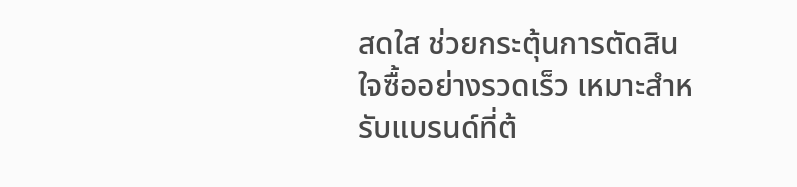สดใส ช่วยกระตุ้นการตัดสินใจซื้ออย่างรวดเร็ว เหมาะสำหรับแบรนด์ที่ต้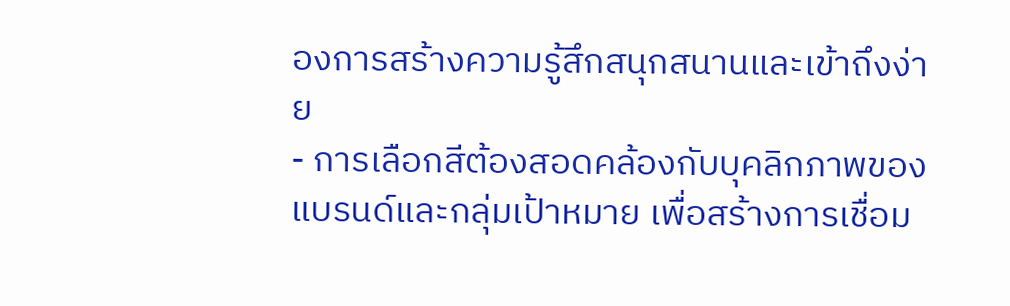องการสร้างความรู้สึกสนุกสนานและเข้าถึงง่าย
- การเลือกสีต้องสอดคล้องกับบุคลิกภาพของแบรนด์และกลุ่มเป้าหมาย เพื่อสร้างการเชื่อม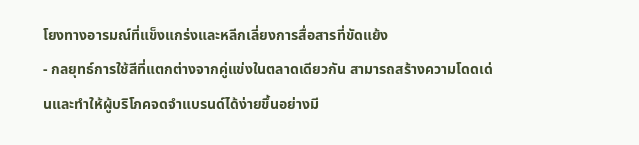โยงทางอารมณ์ที่แข็งแกร่งและหลีกเลี่ยงการสื่อสารที่ขัดแย้ง
- กลยุทธ์การใช้สีที่แตกต่างจากคู่แข่งในตลาดเดียวกัน สามารถสร้างความโดดเด่นและทำให้ผู้บริโภคจดจำแบรนด์ได้ง่ายขึ้นอย่างมี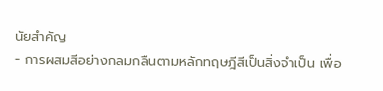นัยสำคัญ
- การผสมสีอย่างกลมกลืนตามหลักทฤษฎีสีเป็นสิ่งจำเป็น เพื่อ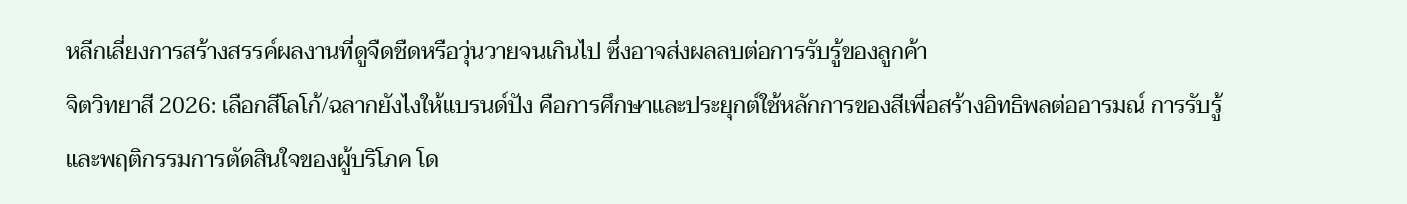หลีกเลี่ยงการสร้างสรรค์ผลงานที่ดูจืดชืดหรือวุ่นวายจนเกินไป ซึ่งอาจส่งผลลบต่อการรับรู้ของลูกค้า
จิตวิทยาสี 2026: เลือกสีโลโก้/ฉลากยังไงให้แบรนด์ปัง คือการศึกษาและประยุกต์ใช้หลักการของสีเพื่อสร้างอิทธิพลต่ออารมณ์ การรับรู้ และพฤติกรรมการตัดสินใจของผู้บริโภค โด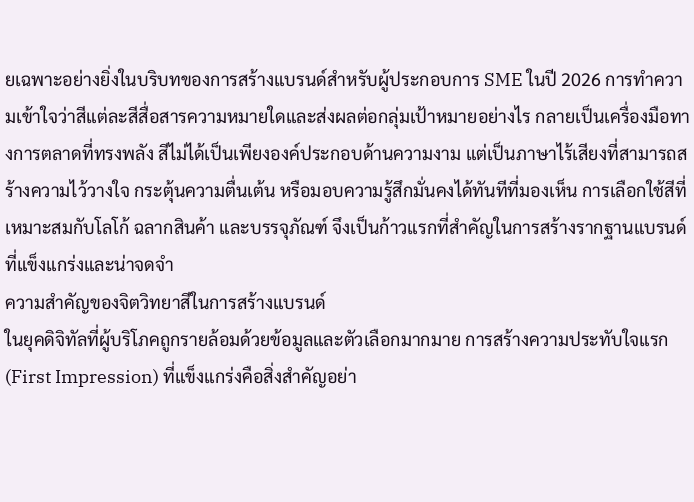ยเฉพาะอย่างยิ่งในบริบทของการสร้างแบรนด์สำหรับผู้ประกอบการ SME ในปี 2026 การทำความเข้าใจว่าสีแต่ละสีสื่อสารความหมายใดและส่งผลต่อกลุ่มเป้าหมายอย่างไร กลายเป็นเครื่องมือทางการตลาดที่ทรงพลัง สีไม่ได้เป็นเพียงองค์ประกอบด้านความงาม แต่เป็นภาษาไร้เสียงที่สามารถสร้างความไว้วางใจ กระตุ้นความตื่นเต้น หรือมอบความรู้สึกมั่นคงได้ทันทีที่มองเห็น การเลือกใช้สีที่เหมาะสมกับโลโก้ ฉลากสินค้า และบรรจุภัณฑ์ จึงเป็นก้าวแรกที่สำคัญในการสร้างรากฐานแบรนด์ที่แข็งแกร่งและน่าจดจำ
ความสำคัญของจิตวิทยาสีในการสร้างแบรนด์
ในยุคดิจิทัลที่ผู้บริโภคถูกรายล้อมด้วยข้อมูลและตัวเลือกมากมาย การสร้างความประทับใจแรก (First Impression) ที่แข็งแกร่งคือสิ่งสำคัญอย่า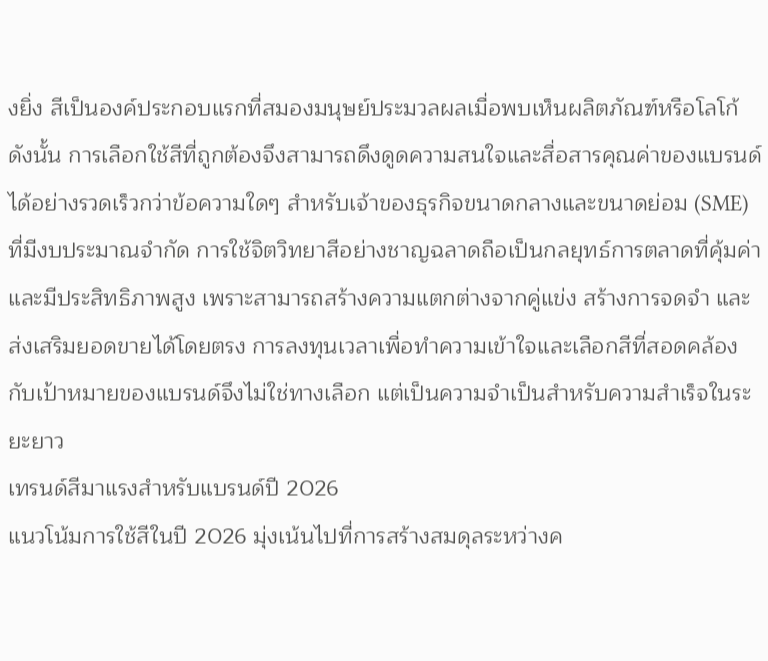งยิ่ง สีเป็นองค์ประกอบแรกที่สมองมนุษย์ประมวลผลเมื่อพบเห็นผลิตภัณฑ์หรือโลโก้ ดังนั้น การเลือกใช้สีที่ถูกต้องจึงสามารถดึงดูดความสนใจและสื่อสารคุณค่าของแบรนด์ได้อย่างรวดเร็วกว่าข้อความใดๆ สำหรับเจ้าของธุรกิจขนาดกลางและขนาดย่อม (SME) ที่มีงบประมาณจำกัด การใช้จิตวิทยาสีอย่างชาญฉลาดถือเป็นกลยุทธ์การตลาดที่คุ้มค่าและมีประสิทธิภาพสูง เพราะสามารถสร้างความแตกต่างจากคู่แข่ง สร้างการจดจำ และส่งเสริมยอดขายได้โดยตรง การลงทุนเวลาเพื่อทำความเข้าใจและเลือกสีที่สอดคล้องกับเป้าหมายของแบรนด์จึงไม่ใช่ทางเลือก แต่เป็นความจำเป็นสำหรับความสำเร็จในระยะยาว
เทรนด์สีมาแรงสำหรับแบรนด์ปี 2026
แนวโน้มการใช้สีในปี 2026 มุ่งเน้นไปที่การสร้างสมดุลระหว่างค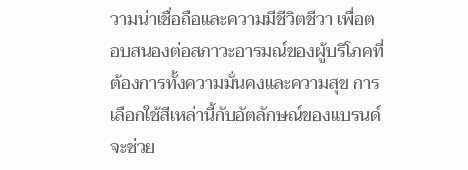วามน่าเชื่อถือและความมีชีวิตชีวา เพื่อตอบสนองต่อสภาวะอารมณ์ของผู้บริโภคที่ต้องการทั้งความมั่นคงและความสุข การเลือกใช้สีเหล่านี้กับอัตลักษณ์ของแบรนด์จะช่วย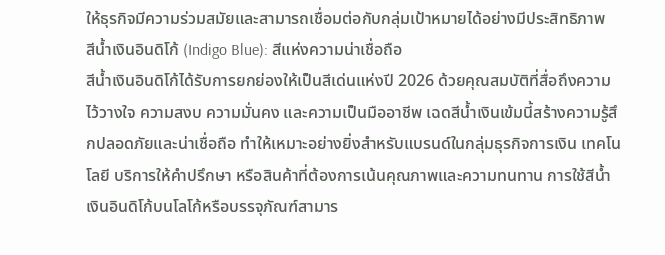ให้ธุรกิจมีความร่วมสมัยและสามารถเชื่อมต่อกับกลุ่มเป้าหมายได้อย่างมีประสิทธิภาพ
สีน้ำเงินอินดิโก้ (Indigo Blue): สีแห่งความน่าเชื่อถือ
สีน้ำเงินอินดิโก้ได้รับการยกย่องให้เป็นสีเด่นแห่งปี 2026 ด้วยคุณสมบัติที่สื่อถึงความไว้วางใจ ความสงบ ความมั่นคง และความเป็นมืออาชีพ เฉดสีน้ำเงินเข้มนี้สร้างความรู้สึกปลอดภัยและน่าเชื่อถือ ทำให้เหมาะอย่างยิ่งสำหรับแบรนด์ในกลุ่มธุรกิจการเงิน เทคโนโลยี บริการให้คำปรึกษา หรือสินค้าที่ต้องการเน้นคุณภาพและความทนทาน การใช้สีน้ำเงินอินดิโก้บนโลโก้หรือบรรจุภัณฑ์สามาร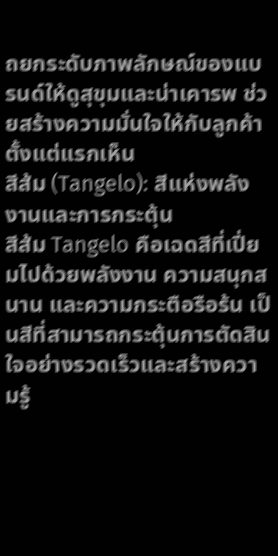ถยกระดับภาพลักษณ์ของแบรนด์ให้ดูสุขุมและน่าเคารพ ช่วยสร้างความมั่นใจให้กับลูกค้าตั้งแต่แรกเห็น
สีส้ม (Tangelo): สีแห่งพลังงานและการกระตุ้น
สีส้ม Tangelo คือเฉดสีที่เปี่ยมไปด้วยพลังงาน ความสนุกสนาน และความกระตือรือร้น เป็นสีที่สามารถกระตุ้นการตัดสินใจอย่างรวดเร็วและสร้างความรู้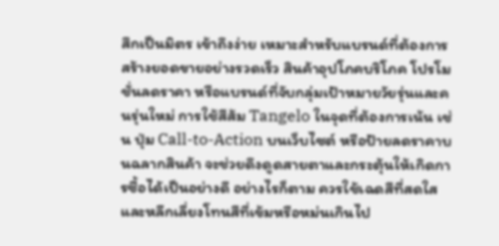สึกเป็นมิตร เข้าถึงง่าย เหมาะสำหรับแบรนด์ที่ต้องการสร้างยอดขายอย่างรวดเร็ว สินค้าอุปโภคบริโภค โปรโมชั่นลดราคา หรือแบรนด์ที่จับกลุ่มเป้าหมายวัยรุ่นและคนรุ่นใหม่ การใช้สีส้ม Tangelo ในจุดที่ต้องการเน้น เช่น ปุ่ม Call-to-Action บนเว็บไซต์ หรือป้ายลดราคาบนฉลากสินค้า จะช่วยดึงดูดสายตาและกระตุ้นให้เกิดการซื้อได้เป็นอย่างดี อย่างไรก็ตาม ควรใช้เฉดสีที่สดใสและหลีกเลี่ยงโทนสีที่เข้มหรือหม่นเกินไป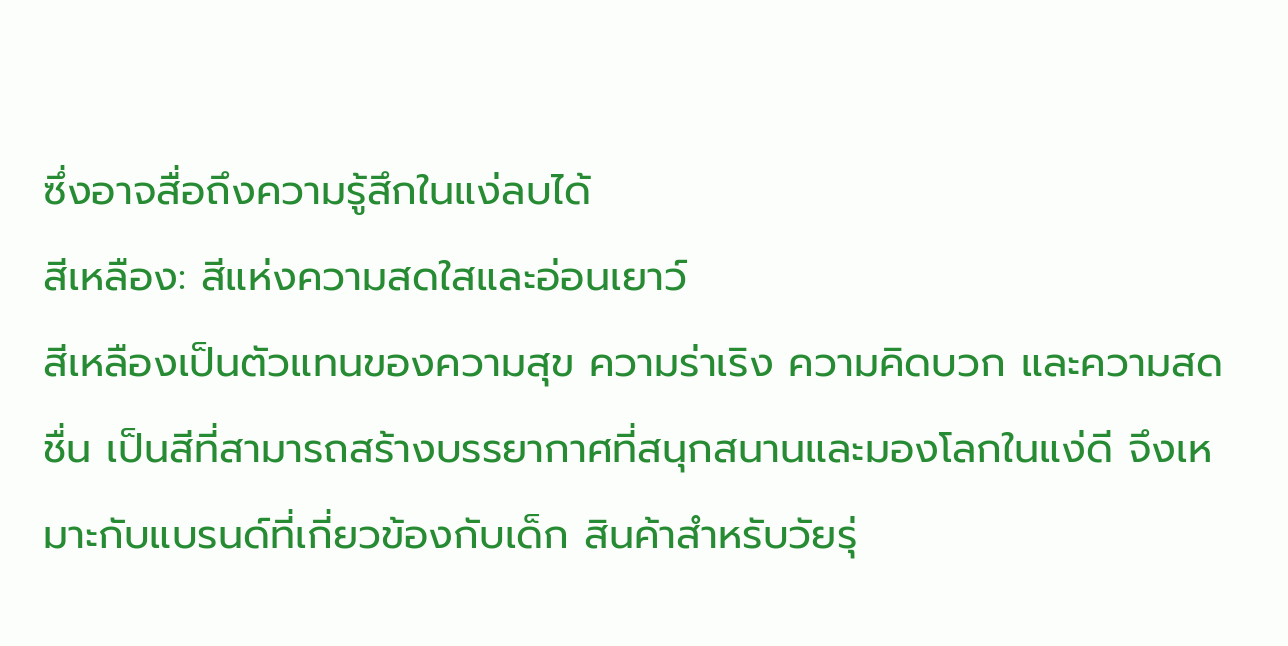ซึ่งอาจสื่อถึงความรู้สึกในแง่ลบได้
สีเหลือง: สีแห่งความสดใสและอ่อนเยาว์
สีเหลืองเป็นตัวแทนของความสุข ความร่าเริง ความคิดบวก และความสดชื่น เป็นสีที่สามารถสร้างบรรยากาศที่สนุกสนานและมองโลกในแง่ดี จึงเหมาะกับแบรนด์ที่เกี่ยวข้องกับเด็ก สินค้าสำหรับวัยรุ่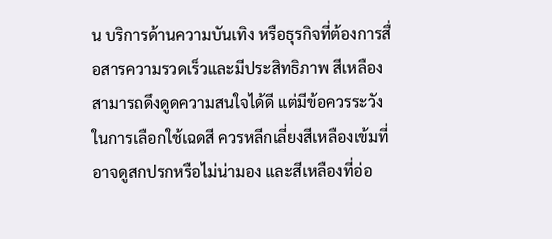น บริการด้านความบันเทิง หรือธุรกิจที่ต้องการสื่อสารความรวดเร็วและมีประสิทธิภาพ สีเหลืองสามารถดึงดูดความสนใจได้ดี แต่มีข้อควรระวังในการเลือกใช้เฉดสี ควรหลีกเลี่ยงสีเหลืองเข้มที่อาจดูสกปรกหรือไม่น่ามอง และสีเหลืองที่อ่อ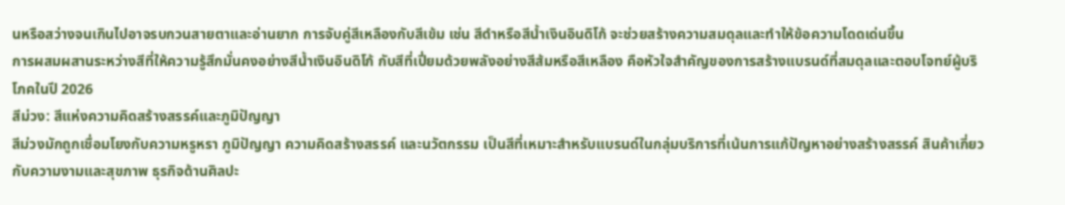นหรือสว่างจนเกินไปอาจรบกวนสายตาและอ่านยาก การจับคู่สีเหลืองกับสีเข้ม เช่น สีดำหรือสีน้ำเงินอินดิโก้ จะช่วยสร้างความสมดุลและทำให้ข้อความโดดเด่นขึ้น
การผสมผสานระหว่างสีที่ให้ความรู้สึกมั่นคงอย่างสีน้ำเงินอินดิโก้ กับสีที่เปี่ยมด้วยพลังอย่างสีส้มหรือสีเหลือง คือหัวใจสำคัญของการสร้างแบรนด์ที่สมดุลและตอบโจทย์ผู้บริโภคในปี 2026
สีม่วง: สีแห่งความคิดสร้างสรรค์และภูมิปัญญา
สีม่วงมักถูกเชื่อมโยงกับความหรูหรา ภูมิปัญญา ความคิดสร้างสรรค์ และนวัตกรรม เป็นสีที่เหมาะสำหรับแบรนด์ในกลุ่มบริการที่เน้นการแก้ปัญหาอย่างสร้างสรรค์ สินค้าเกี่ยวกับความงามและสุขภาพ ธุรกิจด้านศิลปะ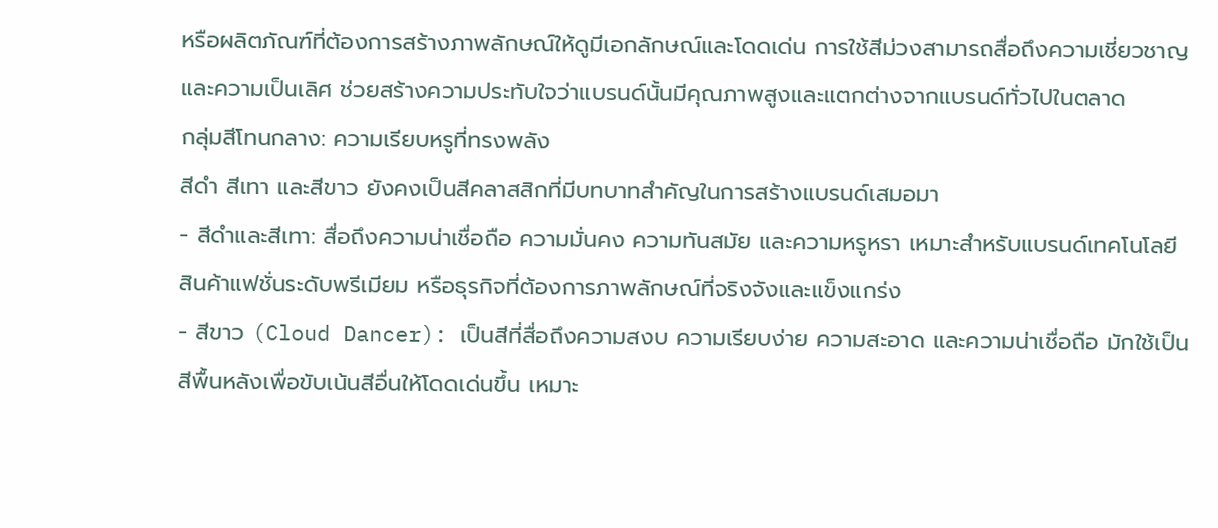หรือผลิตภัณฑ์ที่ต้องการสร้างภาพลักษณ์ให้ดูมีเอกลักษณ์และโดดเด่น การใช้สีม่วงสามารถสื่อถึงความเชี่ยวชาญและความเป็นเลิศ ช่วยสร้างความประทับใจว่าแบรนด์นั้นมีคุณภาพสูงและแตกต่างจากแบรนด์ทั่วไปในตลาด
กลุ่มสีโทนกลาง: ความเรียบหรูที่ทรงพลัง
สีดำ สีเทา และสีขาว ยังคงเป็นสีคลาสสิกที่มีบทบาทสำคัญในการสร้างแบรนด์เสมอมา
- สีดำและสีเทา: สื่อถึงความน่าเชื่อถือ ความมั่นคง ความทันสมัย และความหรูหรา เหมาะสำหรับแบรนด์เทคโนโลยี สินค้าแฟชั่นระดับพรีเมียม หรือธุรกิจที่ต้องการภาพลักษณ์ที่จริงจังและแข็งแกร่ง
- สีขาว (Cloud Dancer): เป็นสีที่สื่อถึงความสงบ ความเรียบง่าย ความสะอาด และความน่าเชื่อถือ มักใช้เป็นสีพื้นหลังเพื่อขับเน้นสีอื่นให้โดดเด่นขึ้น เหมาะ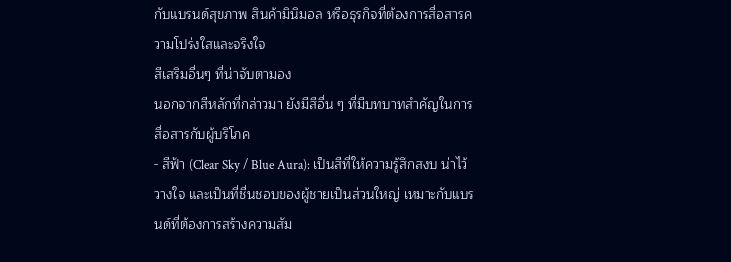กับแบรนด์สุขภาพ สินค้ามินิมอล หรือธุรกิจที่ต้องการสื่อสารความโปร่งใสและจริงใจ
สีเสริมอื่นๆ ที่น่าจับตามอง
นอกจากสีหลักที่กล่าวมา ยังมีสีอื่น ๆ ที่มีบทบาทสำคัญในการสื่อสารกับผู้บริโภค
- สีฟ้า (Clear Sky / Blue Aura): เป็นสีที่ให้ความรู้สึกสงบ น่าไว้วางใจ และเป็นที่ชื่นชอบของผู้ชายเป็นส่วนใหญ่ เหมาะกับแบรนด์ที่ต้องการสร้างความสัม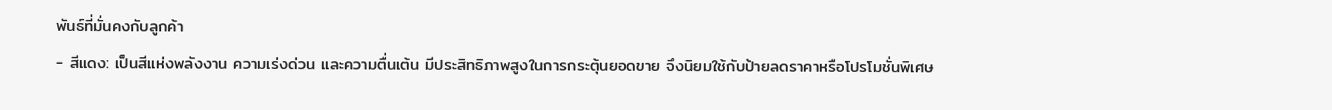พันธ์ที่มั่นคงกับลูกค้า
- สีแดง: เป็นสีแห่งพลังงาน ความเร่งด่วน และความตื่นเต้น มีประสิทธิภาพสูงในการกระตุ้นยอดขาย จึงนิยมใช้กับป้ายลดราคาหรือโปรโมชั่นพิเศษ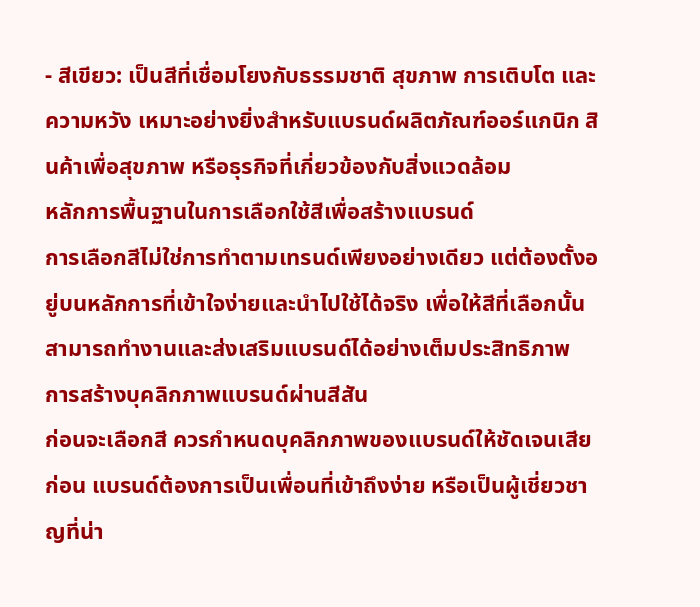- สีเขียว: เป็นสีที่เชื่อมโยงกับธรรมชาติ สุขภาพ การเติบโต และความหวัง เหมาะอย่างยิ่งสำหรับแบรนด์ผลิตภัณฑ์ออร์แกนิก สินค้าเพื่อสุขภาพ หรือธุรกิจที่เกี่ยวข้องกับสิ่งแวดล้อม
หลักการพื้นฐานในการเลือกใช้สีเพื่อสร้างแบรนด์
การเลือกสีไม่ใช่การทำตามเทรนด์เพียงอย่างเดียว แต่ต้องตั้งอยู่บนหลักการที่เข้าใจง่ายและนำไปใช้ได้จริง เพื่อให้สีที่เลือกนั้นสามารถทำงานและส่งเสริมแบรนด์ได้อย่างเต็มประสิทธิภาพ
การสร้างบุคลิกภาพแบรนด์ผ่านสีสัน
ก่อนจะเลือกสี ควรกำหนดบุคลิกภาพของแบรนด์ให้ชัดเจนเสียก่อน แบรนด์ต้องการเป็นเพื่อนที่เข้าถึงง่าย หรือเป็นผู้เชี่ยวชาญที่น่า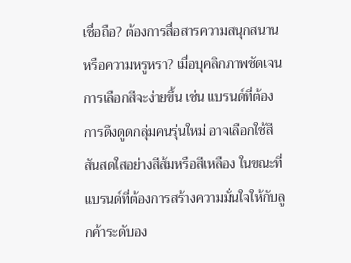เชื่อถือ? ต้องการสื่อสารความสนุกสนาน หรือความหรูหรา? เมื่อบุคลิกภาพชัดเจน การเลือกสีจะง่ายขึ้น เช่น แบรนด์ที่ต้องการดึงดูดกลุ่มคนรุ่นใหม่ อาจเลือกใช้สีสันสดใสอย่างสีส้มหรือสีเหลือง ในขณะที่แบรนด์ที่ต้องการสร้างความมั่นใจให้กับลูกค้าระดับอง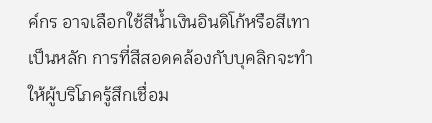ค์กร อาจเลือกใช้สีน้ำเงินอินดิโก้หรือสีเทาเป็นหลัก การที่สีสอดคล้องกับบุคลิกจะทำให้ผู้บริโภครู้สึกเชื่อม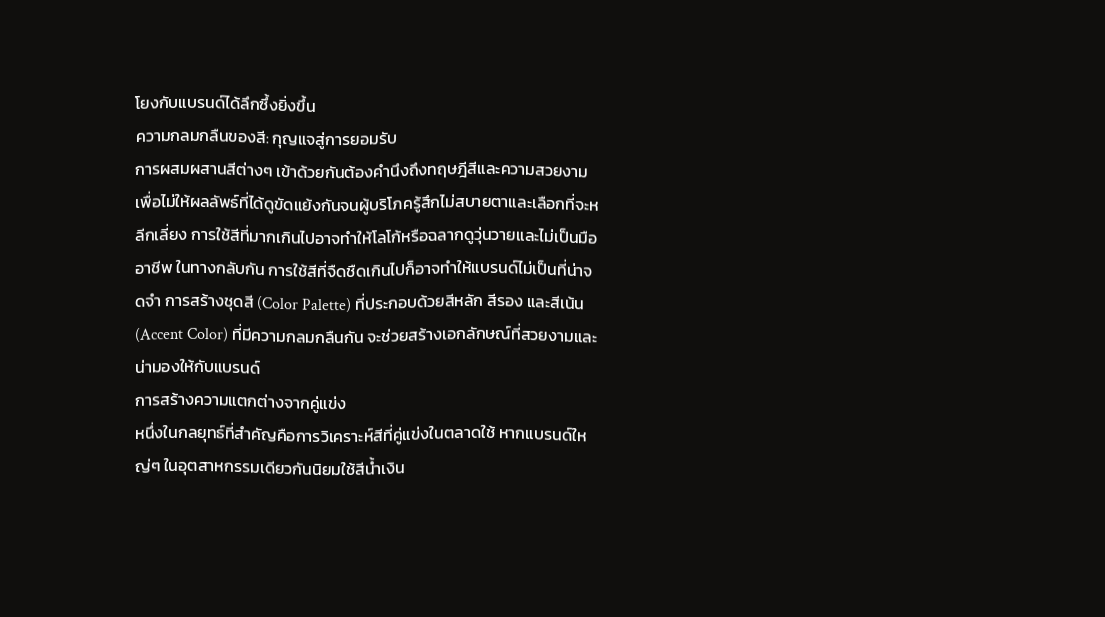โยงกับแบรนด์ได้ลึกซึ้งยิ่งขึ้น
ความกลมกลืนของสี: กุญแจสู่การยอมรับ
การผสมผสานสีต่างๆ เข้าด้วยกันต้องคำนึงถึงทฤษฎีสีและความสวยงาม เพื่อไม่ให้ผลลัพธ์ที่ได้ดูขัดแย้งกันจนผู้บริโภครู้สึกไม่สบายตาและเลือกที่จะหลีกเลี่ยง การใช้สีที่มากเกินไปอาจทำให้โลโก้หรือฉลากดูวุ่นวายและไม่เป็นมืออาชีพ ในทางกลับกัน การใช้สีที่จืดชืดเกินไปก็อาจทำให้แบรนด์ไม่เป็นที่น่าจดจำ การสร้างชุดสี (Color Palette) ที่ประกอบด้วยสีหลัก สีรอง และสีเน้น (Accent Color) ที่มีความกลมกลืนกัน จะช่วยสร้างเอกลักษณ์ที่สวยงามและน่ามองให้กับแบรนด์
การสร้างความแตกต่างจากคู่แข่ง
หนึ่งในกลยุทธ์ที่สำคัญคือการวิเคราะห์สีที่คู่แข่งในตลาดใช้ หากแบรนด์ใหญ่ๆ ในอุตสาหกรรมเดียวกันนิยมใช้สีน้ำเงิน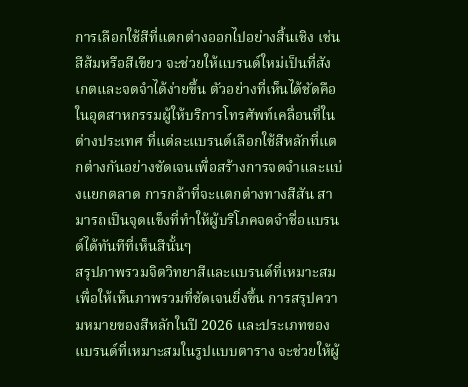การเลือกใช้สีที่แตกต่างออกไปอย่างสิ้นเชิง เช่น สีส้มหรือสีเขียว จะช่วยให้แบรนด์ใหม่เป็นที่สังเกตและจดจำได้ง่ายขึ้น ตัวอย่างที่เห็นได้ชัดคือในอุตสาหกรรมผู้ให้บริการโทรศัพท์เคลื่อนที่ในต่างประเทศ ที่แต่ละแบรนด์เลือกใช้สีหลักที่แตกต่างกันอย่างชัดเจนเพื่อสร้างการจดจำและแบ่งแยกตลาด การกล้าที่จะแตกต่างทางสีสัน สามารถเป็นจุดแข็งที่ทำให้ผู้บริโภคจดจำชื่อแบรนด์ได้ทันทีที่เห็นสีนั้นๆ
สรุปภาพรวมจิตวิทยาสีและแบรนด์ที่เหมาะสม
เพื่อให้เห็นภาพรวมที่ชัดเจนยิ่งขึ้น การสรุปความหมายของสีหลักในปี 2026 และประเภทของแบรนด์ที่เหมาะสมในรูปแบบตาราง จะช่วยให้ผู้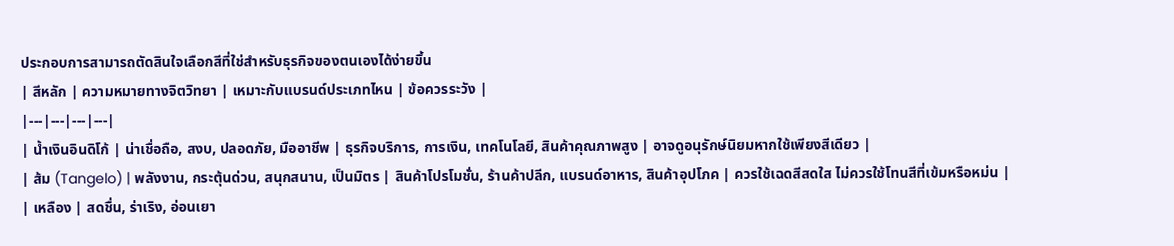ประกอบการสามารถตัดสินใจเลือกสีที่ใช่สำหรับธุรกิจของตนเองได้ง่ายขึ้น
| สีหลัก | ความหมายทางจิตวิทยา | เหมาะกับแบรนด์ประเภทไหน | ข้อควรระวัง |
|---|---|---|---|
| น้ำเงินอินดิโก้ | น่าเชื่อถือ, สงบ, ปลอดภัย, มืออาชีพ | ธุรกิจบริการ, การเงิน, เทคโนโลยี, สินค้าคุณภาพสูง | อาจดูอนุรักษ์นิยมหากใช้เพียงสีเดียว |
| ส้ม (Tangelo) | พลังงาน, กระตุ้นด่วน, สนุกสนาน, เป็นมิตร | สินค้าโปรโมชั่น, ร้านค้าปลีก, แบรนด์อาหาร, สินค้าอุปโภค | ควรใช้เฉดสีสดใส ไม่ควรใช้โทนสีที่เข้มหรือหม่น |
| เหลือง | สดชื่น, ร่าเริง, อ่อนเยา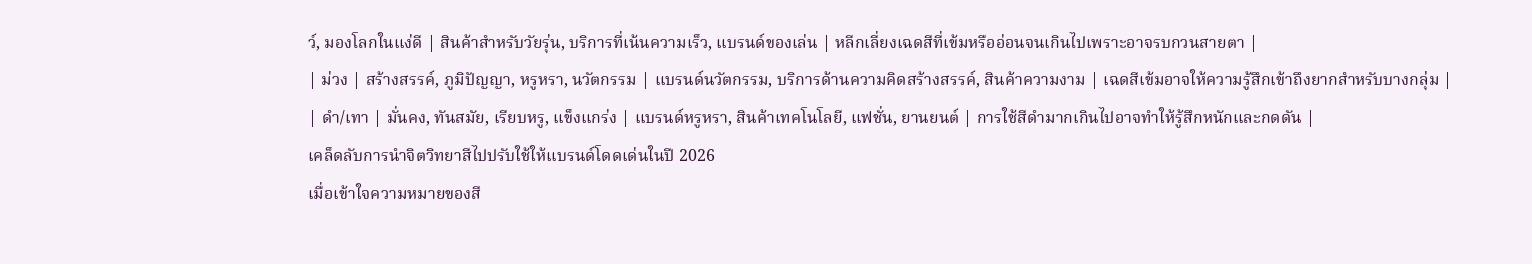ว์, มองโลกในแง่ดี | สินค้าสำหรับวัยรุ่น, บริการที่เน้นความเร็ว, แบรนด์ของเล่น | หลีกเลี่ยงเฉดสีที่เข้มหรืออ่อนจนเกินไปเพราะอาจรบกวนสายตา |
| ม่วง | สร้างสรรค์, ภูมิปัญญา, หรูหรา, นวัตกรรม | แบรนด์นวัตกรรม, บริการด้านความคิดสร้างสรรค์, สินค้าความงาม | เฉดสีเข้มอาจให้ความรู้สึกเข้าถึงยากสำหรับบางกลุ่ม |
| ดำ/เทา | มั่นคง, ทันสมัย, เรียบหรู, แข็งแกร่ง | แบรนด์หรูหรา, สินค้าเทคโนโลยี, แฟชั่น, ยานยนต์ | การใช้สีดำมากเกินไปอาจทำให้รู้สึกหนักและกดดัน |
เคล็ดลับการนำจิตวิทยาสีไปปรับใช้ให้แบรนด์โดดเด่นในปี 2026
เมื่อเข้าใจความหมายของสี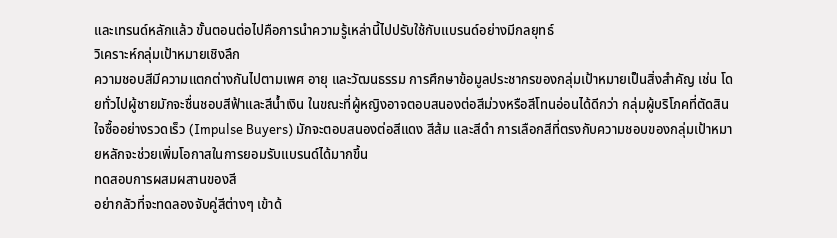และเทรนด์หลักแล้ว ขั้นตอนต่อไปคือการนำความรู้เหล่านี้ไปปรับใช้กับแบรนด์อย่างมีกลยุทธ์
วิเคราะห์กลุ่มเป้าหมายเชิงลึก
ความชอบสีมีความแตกต่างกันไปตามเพศ อายุ และวัฒนธรรม การศึกษาข้อมูลประชากรของกลุ่มเป้าหมายเป็นสิ่งสำคัญ เช่น โดยทั่วไปผู้ชายมักจะชื่นชอบสีฟ้าและสีน้ำเงิน ในขณะที่ผู้หญิงอาจตอบสนองต่อสีม่วงหรือสีโทนอ่อนได้ดีกว่า กลุ่มผู้บริโภคที่ตัดสินใจซื้ออย่างรวดเร็ว (Impulse Buyers) มักจะตอบสนองต่อสีแดง สีส้ม และสีดำ การเลือกสีที่ตรงกับความชอบของกลุ่มเป้าหมายหลักจะช่วยเพิ่มโอกาสในการยอมรับแบรนด์ได้มากขึ้น
ทดสอบการผสมผสานของสี
อย่ากลัวที่จะทดลองจับคู่สีต่างๆ เข้าด้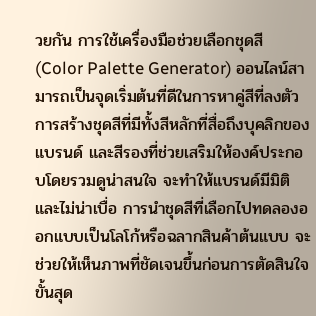วยกัน การใช้เครื่องมือช่วยเลือกชุดสี (Color Palette Generator) ออนไลน์สามารถเป็นจุดเริ่มต้นที่ดีในการหาคู่สีที่ลงตัว การสร้างชุดสีที่มีทั้งสีหลักที่สื่อถึงบุคลิกของแบรนด์ และสีรองที่ช่วยเสริมให้องค์ประกอบโดยรวมดูน่าสนใจ จะทำให้แบรนด์มีมิติและไม่น่าเบื่อ การนำชุดสีที่เลือกไปทดลองออกแบบเป็นโลโก้หรือฉลากสินค้าต้นแบบ จะช่วยให้เห็นภาพที่ชัดเจนขึ้นก่อนการตัดสินใจขั้นสุด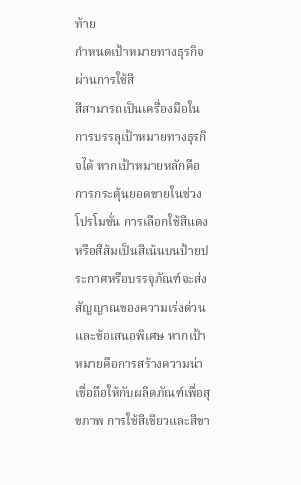ท้าย
กำหนดเป้าหมายทางธุรกิจผ่านการใช้สี
สีสามารถเป็นเครื่องมือในการบรรลุเป้าหมายทางธุรกิจได้ หากเป้าหมายหลักคือการกระตุ้นยอดขายในช่วงโปรโมชั่น การเลือกใช้สีแดงหรือสีส้มเป็นสีเน้นบนป้ายประกาศหรือบรรจุภัณฑ์จะส่งสัญญาณของความเร่งด่วนและข้อเสนอพิเศษ หากเป้าหมายคือการสร้างความน่าเชื่อถือให้กับผลิตภัณฑ์เพื่อสุขภาพ การใช้สีเขียวและสีขา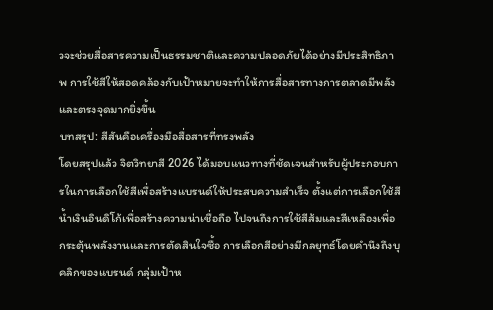วจะช่วยสื่อสารความเป็นธรรมชาติและความปลอดภัยได้อย่างมีประสิทธิภาพ การใช้สีให้สอดคล้องกับเป้าหมายจะทำให้การสื่อสารทางการตลาดมีพลังและตรงจุดมากยิ่งขึ้น
บทสรุป: สีสันคือเครื่องมือสื่อสารที่ทรงพลัง
โดยสรุปแล้ว จิตวิทยาสี 2026 ได้มอบแนวทางที่ชัดเจนสำหรับผู้ประกอบการในการเลือกใช้สีเพื่อสร้างแบรนด์ให้ประสบความสำเร็จ ตั้งแต่การเลือกใช้สีน้ำเงินอินดิโก้เพื่อสร้างความน่าเชื่อถือ ไปจนถึงการใช้สีส้มและสีเหลืองเพื่อกระตุ้นพลังงานและการตัดสินใจซื้อ การเลือกสีอย่างมีกลยุทธ์โดยคำนึงถึงบุคลิกของแบรนด์ กลุ่มเป้าห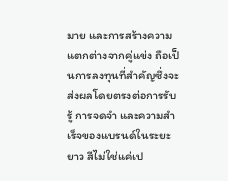มาย และการสร้างความแตกต่างจากคู่แข่ง ถือเป็นการลงทุนที่สำคัญซึ่งจะส่งผลโดยตรงต่อการรับรู้ การจดจำ และความสำเร็จของแบรนด์ในระยะยาว สีไม่ใช่แค่เป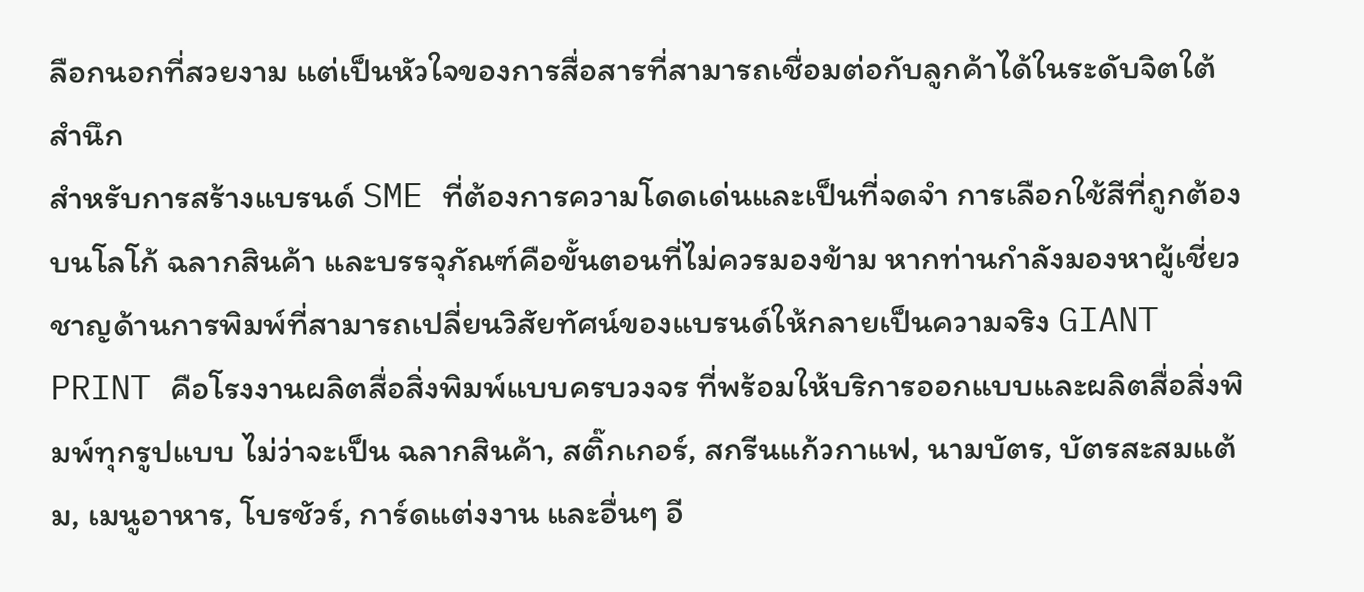ลือกนอกที่สวยงาม แต่เป็นหัวใจของการสื่อสารที่สามารถเชื่อมต่อกับลูกค้าได้ในระดับจิตใต้สำนึก
สำหรับการสร้างแบรนด์ SME ที่ต้องการความโดดเด่นและเป็นที่จดจำ การเลือกใช้สีที่ถูกต้องบนโลโก้ ฉลากสินค้า และบรรจุภัณฑ์คือขั้นตอนที่ไม่ควรมองข้าม หากท่านกำลังมองหาผู้เชี่ยวชาญด้านการพิมพ์ที่สามารถเปลี่ยนวิสัยทัศน์ของแบรนด์ให้กลายเป็นความจริง GIANT PRINT คือโรงงานผลิตสื่อสิ่งพิมพ์แบบครบวงจร ที่พร้อมให้บริการออกแบบและผลิตสื่อสิ่งพิมพ์ทุกรูปแบบ ไม่ว่าจะเป็น ฉลากสินค้า, สติ๊กเกอร์, สกรีนแก้วกาแฟ, นามบัตร, บัตรสะสมแต้ม, เมนูอาหาร, โบรชัวร์, การ์ดแต่งงาน และอื่นๆ อี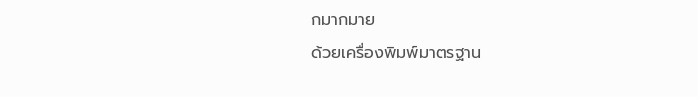กมากมาย
ด้วยเครื่องพิมพ์มาตรฐาน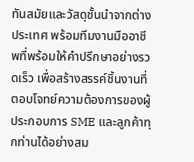ทันสมัยและวัสดุชั้นนำจากต่างประเทศ พร้อมทีมงานมืออาชีพที่พร้อมให้คำปรึกษาอย่างรวดเร็ว เพื่อสร้างสรรค์ชิ้นงานที่ตอบโจทย์ความต้องการของผู้ประกอบการ SME และลูกค้าทุกท่านได้อย่างสม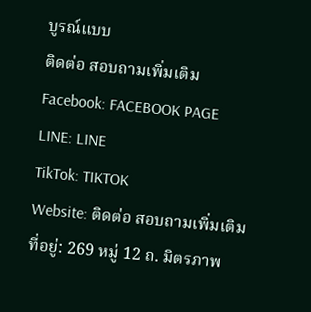บูรณ์แบบ
ติดต่อ สอบถามเพิ่มเติม
Facebook: FACEBOOK PAGE
LINE: LINE
TikTok: TIKTOK
Website: ติดต่อ สอบถามเพิ่มเติม
ที่อยู่: 269 หมู่ 12 ถ. มิตรภาพ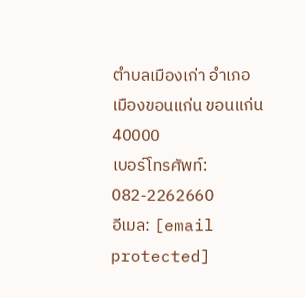ตำบลเมืองเก่า อำเภอเมืองขอนแก่น ขอนแก่น 40000
เบอร์โทรศัพท์: 082-2262660
อีเมล: [email protected]